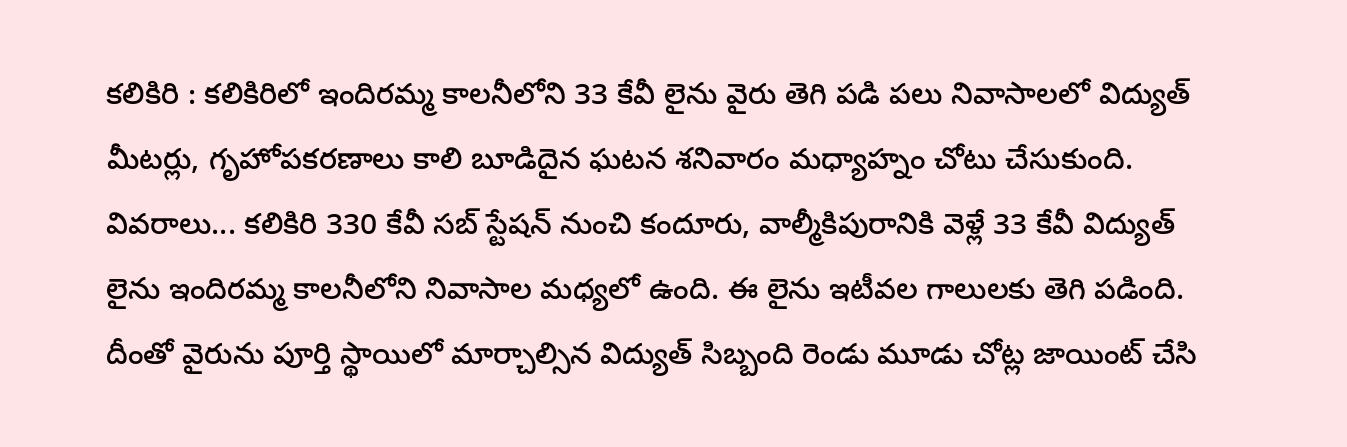కలికిరి : కలికిరిలో ఇందిరమ్మ కాలనీలోని 33 కేవీ లైను వైరు తెగి పడి పలు నివాసాలలో విద్యుత్ మీటర్లు, గృహోపకరణాలు కాలి బూడిదైన ఘటన శనివారం మధ్యాహ్నం చోటు చేసుకుంది. వివరాలు... కలికిరి 330 కేవీ సబ్ స్టేషన్ నుంచి కందూరు, వాల్మీకిపురానికి వెళ్లే 33 కేవీ విద్యుత్ లైను ఇందిరమ్మ కాలనీలోని నివాసాల మధ్యలో ఉంది. ఈ లైను ఇటీవల గాలులకు తెగి పడింది. దీంతో వైరును పూర్తి స్థాయిలో మార్చాల్సిన విద్యుత్ సిబ్బంది రెండు మూడు చోట్ల జాయింట్ చేసి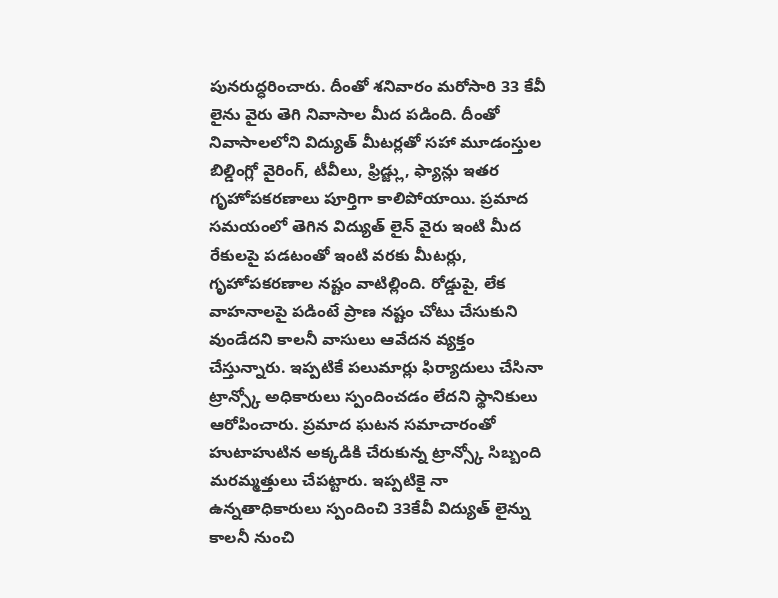పునరుద్ధరించారు. దీంతో శనివారం మరోసారి 33 కేవీ లైను వైరు తెగి నివాసాల మీద పడింది. దీంతో నివాసాలలోని విద్యుత్ మీటర్లతో సహా మూడంస్తుల బిల్డింగ్లో వైరింగ్, టీవీలు, ఫ్రిడ్జ్లు, ఫ్యాన్లు ఇతర గృహోపకరణాలు పూర్తిగా కాలిపోయాయి. ప్రమాద సమయంలో తెగిన విద్యుత్ లైన్ వైరు ఇంటి మీద రేకులపై పడటంతో ఇంటి వరకు మీటర్లు, గృహోపకరణాల నష్టం వాటిల్లింది. రోడ్డుపై, లేక వాహనాలపై పడింటే ప్రాణ నష్టం చోటు చేసుకుని వుండేదని కాలనీ వాసులు ఆవేదన వ్యక్తం చేస్తున్నారు. ఇప్పటికే పలుమార్లు ఫిర్యాదులు చేసినా ట్రాన్స్కో అధికారులు స్పందించడం లేదని స్థానికులు ఆరోపించారు. ప్రమాద ఘటన సమాచారంతో హుటాహుటిన అక్కడికి చేరుకున్న ట్రాన్స్కో సిబ్బంది మరమ్మత్తులు చేపట్టారు. ఇప్పటికై నా ఉన్నతాధికారులు స్పందించి 33కేవీ విద్యుత్ లైన్ను కాలనీ నుంచి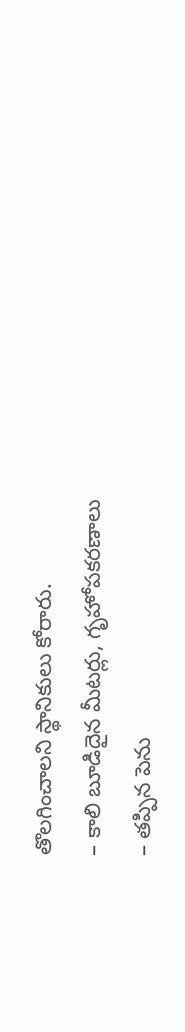తొలగించాలని స్థానికులు కోరారు.
– కాలి బూడిదైన మీటర్లు, గృహోపకరణాలు
– తప్పిన పెను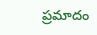ప్రమాదం